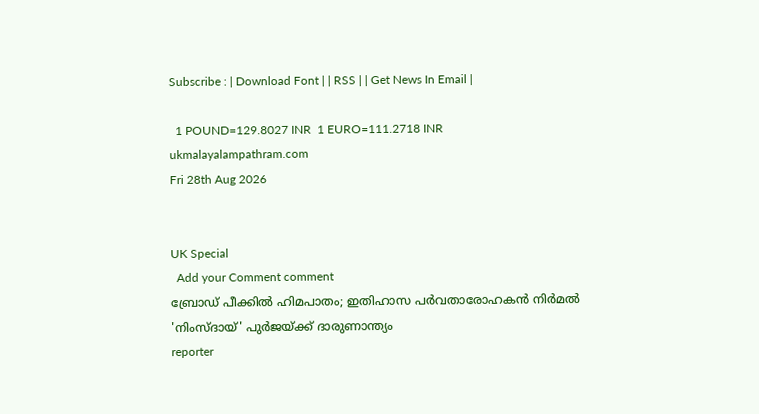Subscribe : | Download Font | | RSS | | Get News In Email |

  1 POUND=129.8027 INR  1 EURO=111.2718 INR
ukmalayalampathram.com
Fri 28th Aug 2026


UK Special
  Add your Comment comment
ബ്രോഡ് പീക്കില്‍ ഹിമപാതം; ഇതിഹാസ പര്‍വതാരോഹകന്‍ നിര്‍മല്‍ 'നിംസ്ദായ്' പുര്‍ജയ്ക്ക് ദാരുണാന്ത്യം
reporter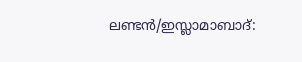ലണ്ടന്‍/ഇസ്ലാമാബാദ്: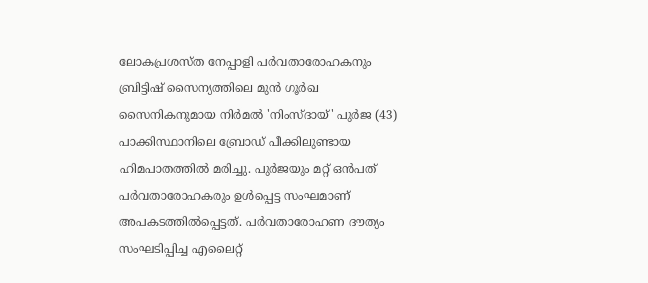ലോകപ്രശസ്ത നേപ്പാളി പര്‍വതാരോഹകനും ബ്രിട്ടിഷ് സൈന്യത്തിലെ മുന്‍ ഗൂര്‍ഖ സൈനികനുമായ നിര്‍മല്‍ 'നിംസ്ദായ്' പുര്‍ജ (43) പാക്കിസ്ഥാനിലെ ബ്രോഡ് പീക്കിലുണ്ടായ ഹിമപാതത്തില്‍ മരിച്ചു. പുര്‍ജയും മറ്റ് ഒന്‍പത് പര്‍വതാരോഹകരും ഉള്‍പ്പെട്ട സംഘമാണ് അപകടത്തില്‍പ്പെട്ടത്. പര്‍വതാരോഹണ ദൗത്യം സംഘടിപ്പിച്ച എലൈറ്റ്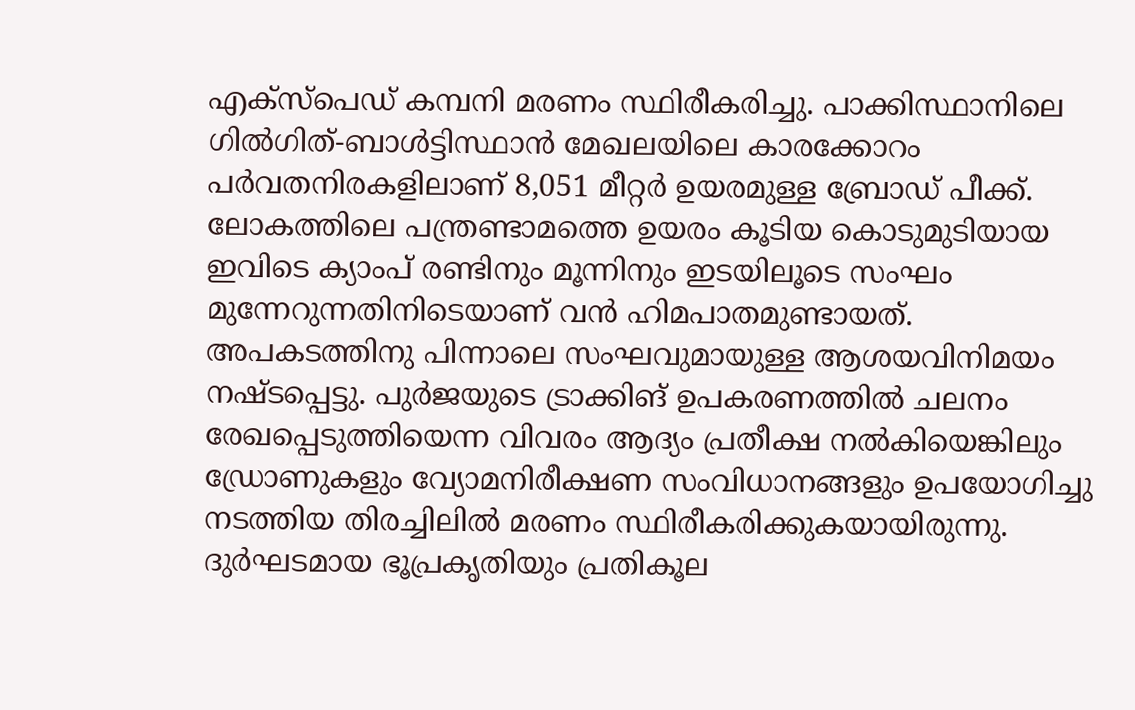എക്‌സ്‌പെഡ് കമ്പനി മരണം സ്ഥിരീകരിച്ചു. പാക്കിസ്ഥാനിലെ ഗില്‍ഗിത്-ബാള്‍ട്ടിസ്ഥാന്‍ മേഖലയിലെ കാരക്കോറം പര്‍വതനിരകളിലാണ് 8,051 മീറ്റര്‍ ഉയരമുള്ള ബ്രോഡ് പീക്ക്. ലോകത്തിലെ പന്ത്രണ്ടാമത്തെ ഉയരം കൂടിയ കൊടുമുടിയായ ഇവിടെ ക്യാംപ് രണ്ടിനും മൂന്നിനും ഇടയിലൂടെ സംഘം മുന്നേറുന്നതിനിടെയാണ് വന്‍ ഹിമപാതമുണ്ടായത്. അപകടത്തിനു പിന്നാലെ സംഘവുമായുള്ള ആശയവിനിമയം നഷ്ടപ്പെട്ടു. പുര്‍ജയുടെ ട്രാക്കിങ് ഉപകരണത്തില്‍ ചലനം രേഖപ്പെടുത്തിയെന്ന വിവരം ആദ്യം പ്രതീക്ഷ നല്‍കിയെങ്കിലും ഡ്രോണുകളും വ്യോമനിരീക്ഷണ സംവിധാനങ്ങളും ഉപയോഗിച്ചു നടത്തിയ തിരച്ചിലില്‍ മരണം സ്ഥിരീകരിക്കുകയായിരുന്നു. ദുര്‍ഘടമായ ഭൂപ്രകൃതിയും പ്രതികൂല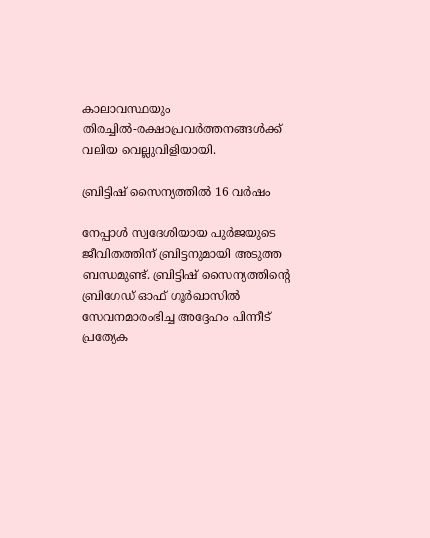കാലാവസ്ഥയും തിരച്ചില്‍-രക്ഷാപ്രവര്‍ത്തനങ്ങള്‍ക്ക് വലിയ വെല്ലുവിളിയായി.

ബ്രിട്ടിഷ് സൈന്യത്തില്‍ 16 വര്‍ഷം

നേപ്പാള്‍ സ്വദേശിയായ പുര്‍ജയുടെ ജീവിതത്തിന് ബ്രിട്ടനുമായി അടുത്ത ബന്ധമുണ്ട്. ബ്രിട്ടിഷ് സൈന്യത്തിന്റെ ബ്രിഗേഡ് ഓഫ് ഗൂര്‍ഖാസില്‍ സേവനമാരംഭിച്ച അദ്ദേഹം പിന്നീട് പ്രത്യേക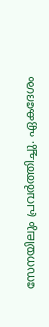സേനയിലും പ്രവര്‍ത്തിച്ചു. ഏകദേശം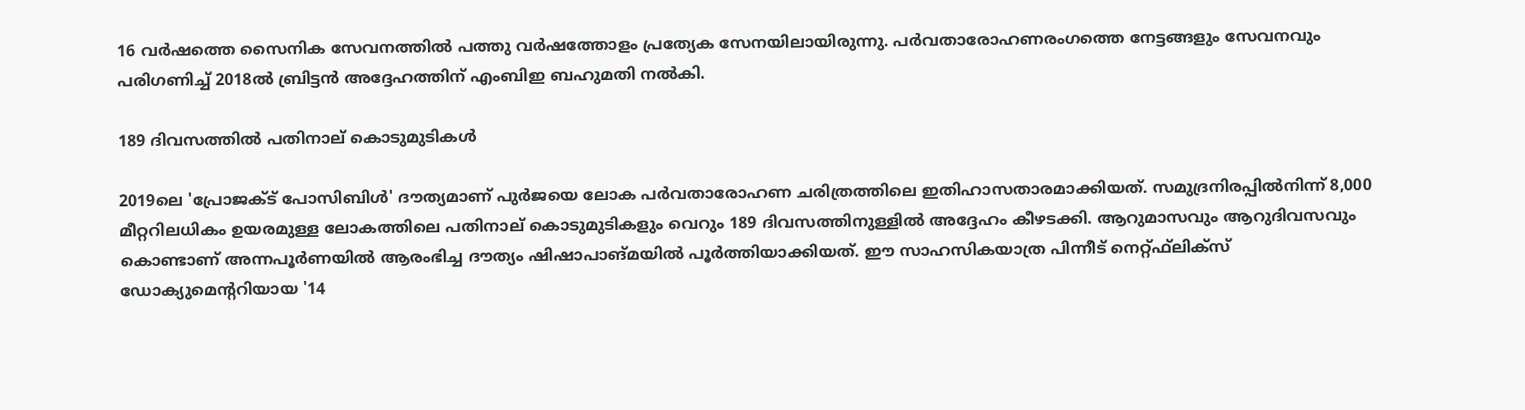16 വര്‍ഷത്തെ സൈനിക സേവനത്തില്‍ പത്തു വര്‍ഷത്തോളം പ്രത്യേക സേനയിലായിരുന്നു. പര്‍വതാരോഹണരംഗത്തെ നേട്ടങ്ങളും സേവനവും പരിഗണിച്ച് 2018ല്‍ ബ്രിട്ടന്‍ അദ്ദേഹത്തിന് എംബിഇ ബഹുമതി നല്‍കി.

189 ദിവസത്തില്‍ പതിനാല് കൊടുമുടികള്‍

2019ലെ 'പ്രോജക്ട് പോസിബിള്‍' ദൗത്യമാണ് പുര്‍ജയെ ലോക പര്‍വതാരോഹണ ചരിത്രത്തിലെ ഇതിഹാസതാരമാക്കിയത്. സമുദ്രനിരപ്പില്‍നിന്ന് 8,000 മീറ്ററിലധികം ഉയരമുള്ള ലോകത്തിലെ പതിനാല് കൊടുമുടികളും വെറും 189 ദിവസത്തിനുള്ളില്‍ അദ്ദേഹം കീഴടക്കി. ആറുമാസവും ആറുദിവസവും കൊണ്ടാണ് അന്നപൂര്‍ണയില്‍ ആരംഭിച്ച ദൗത്യം ഷിഷാപാങ്മയില്‍ പൂര്‍ത്തിയാക്കിയത്. ഈ സാഹസികയാത്ര പിന്നീട് നെറ്റ്ഫ്‌ലിക്‌സ് ഡോക്യുമെന്ററിയായ '14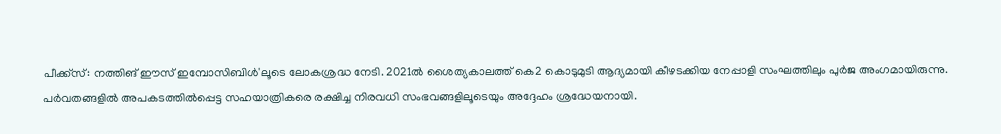പീക്ക്‌സ്: നത്തിങ് ഈസ് ഇമ്പോസിബിള്‍'ലൂടെ ലോകശ്രദ്ധ നേടി. 2021ല്‍ ശൈത്യകാലത്ത് കെ2 കൊടുമുടി ആദ്യമായി കീഴടക്കിയ നേപ്പാളി സംഘത്തിലും പുര്‍ജ അംഗമായിരുന്നു. പര്‍വതങ്ങളില്‍ അപകടത്തില്‍പ്പെട്ട സഹയാത്രികരെ രക്ഷിച്ച നിരവധി സംഭവങ്ങളിലൂടെയും അദ്ദേഹം ശ്രദ്ധേയനായി.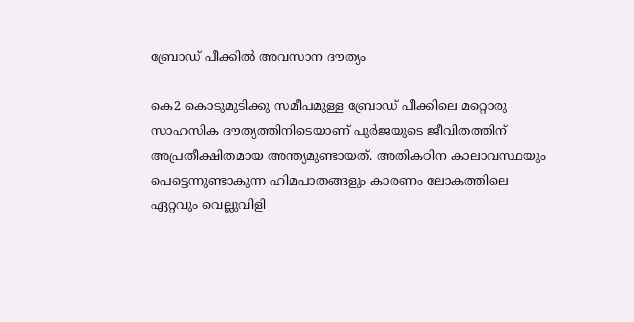ബ്രോഡ് പീക്കില്‍ അവസാന ദൗത്യം

കെ2 കൊടുമുടിക്കു സമീപമുള്ള ബ്രോഡ് പീക്കിലെ മറ്റൊരു സാഹസിക ദൗത്യത്തിനിടെയാണ് പുര്‍ജയുടെ ജീവിതത്തിന് അപ്രതീക്ഷിതമായ അന്ത്യമുണ്ടായത്. അതികഠിന കാലാവസ്ഥയും പെട്ടെന്നുണ്ടാകുന്ന ഹിമപാതങ്ങളും കാരണം ലോകത്തിലെ ഏറ്റവും വെല്ലുവിളി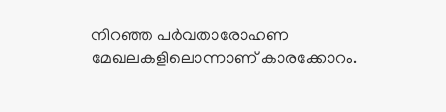നിറഞ്ഞ പര്‍വതാരോഹണ മേഖലകളിലൊന്നാണ് കാരക്കോറം.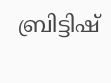ബ്രിട്ടിഷ്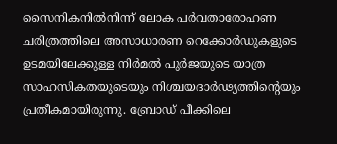സൈനികനില്‍നിന്ന് ലോക പര്‍വതാരോഹണ ചരിത്രത്തിലെ അസാധാരണ റെക്കോര്‍ഡുകളുടെ ഉടമയിലേക്കുള്ള നിര്‍മല്‍ പുര്‍ജയുടെ യാത്ര സാഹസികതയുടെയും നിശ്ചയദാര്‍ഢ്യത്തിന്റെയും പ്രതീകമായിരുന്നു. ബ്രോഡ് പീക്കിലെ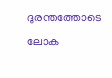ദുരന്തത്തോടെ ലോക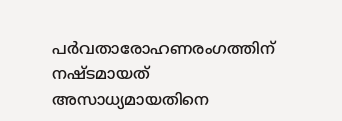പര്‍വതാരോഹണരംഗത്തിന് നഷ്ടമായത് അസാധ്യമായതിനെ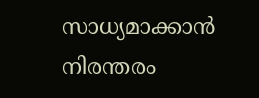സാധ്യമാക്കാന്‍ നിരന്തരം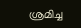ശ്രമിച്ച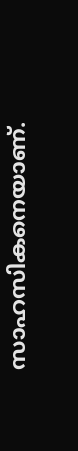സാഹസികനെയാണ്.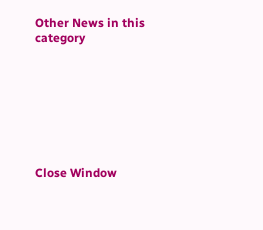Other News in this category








Close Window